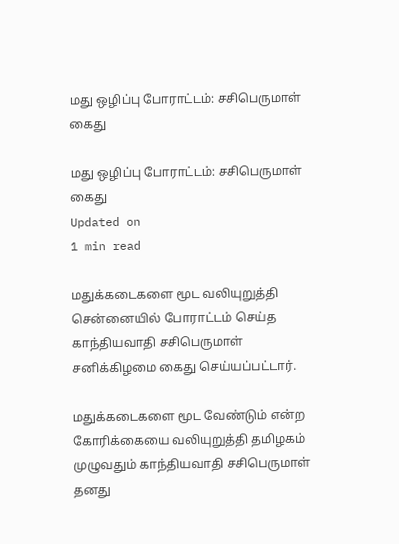மது ஒழிப்பு போராட்டம்: சசிபெருமாள் கைது

மது ஒழிப்பு போராட்டம்: சசிபெருமாள் கைது
Updated on
1 min read

மதுக்கடைகளை மூட வலியுறுத்தி சென்னையில் போராட்டம் செய்த காந்தியவாதி சசிபெருமாள் சனிக்கிழமை கைது செய்யப்பட்டார்.

மதுக்கடைகளை மூட வேண்டும் என்ற கோரிக்கையை வலியுறுத்தி தமிழகம் முழுவதும் காந்தியவாதி சசிபெருமாள் தனது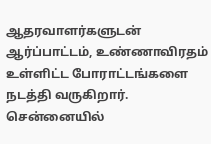ஆதரவாளர்களுடன் ஆர்ப்பாட்டம், உண்ணாவிரதம் உள்ளிட்ட போராட்டங்களை நடத்தி வருகிறார். சென்னையில்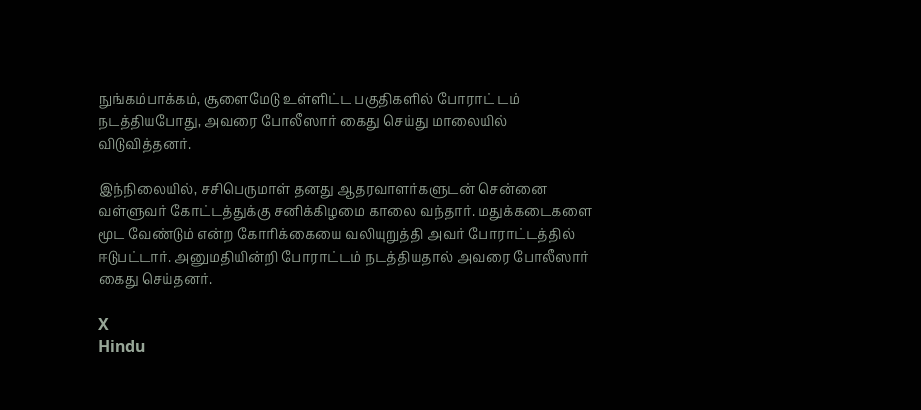நுங்கம்பாக்கம், சூளைமேடு உள்ளிட்ட பகுதிகளில் போராட் டம் நடத்தியபோது, அவரை போலீஸார் கைது செய்து மாலையில் விடுவித்தனர்.

இந்நிலையில், சசிபெருமாள் தனது ஆதரவாளர்களுடன் சென்னை வள்ளுவர் கோட்டத்துக்கு சனிக்கிழமை காலை வந்தார். மதுக்கடைகளை மூட வேண்டும் என்ற கோரிக்கையை வலியுறுத்தி அவர் போராட்டத்தில் ஈடுபட்டார். அனுமதியின்றி போராட்டம் நடத்தியதால் அவரை போலீஸார் கைது செய்தனர்.

X
Hindu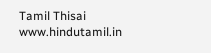Tamil Thisai
www.hindutamil.in